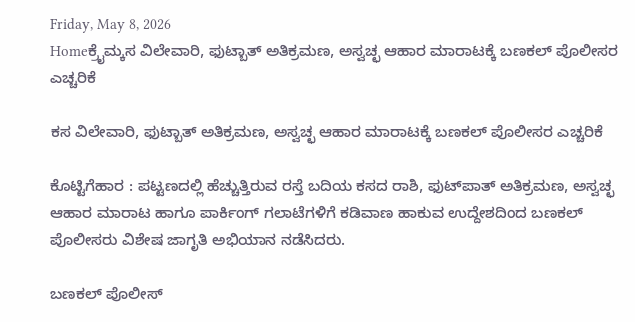Friday, May 8, 2026
Homeಕ್ರೈಮ್ಕಸ ವಿಲೇವಾರಿ, ಫುಟ್ಬಾತ್ ಅತಿಕ್ರಮಣ, ಅಸ್ವಚ್ಛ ಆಹಾರ ಮಾರಾಟಕ್ಕೆ ಬಣಕಲ್ ಪೊಲೀಸರ ಎಚ್ಚರಿಕೆ

ಕಸ ವಿಲೇವಾರಿ, ಫುಟ್ಬಾತ್ ಅತಿಕ್ರಮಣ, ಅಸ್ವಚ್ಛ ಆಹಾರ ಮಾರಾಟಕ್ಕೆ ಬಣಕಲ್ ಪೊಲೀಸರ ಎಚ್ಚರಿಕೆ

ಕೊಟ್ಟಿಗೆಹಾರ : ಪಟ್ಟಣದಲ್ಲಿ ಹೆಚ್ಚುತ್ತಿರುವ ರಸ್ತೆ ಬದಿಯ ಕಸದ ರಾಶಿ, ಫುಟ್‌ಪಾತ್ ಅತಿಕ್ರಮಣ, ಅಸ್ವಚ್ಛ ಆಹಾರ ಮಾರಾಟ ಹಾಗೂ ಪಾರ್ಕಿಂಗ್ ಗಲಾಟೆಗಳಿಗೆ ಕಡಿವಾಣ ಹಾಕುವ ಉದ್ದೇಶದಿಂದ ಬಣಕಲ್ ಪೊಲೀಸರು ವಿಶೇಷ ಜಾಗೃತಿ ಅಭಿಯಾನ ನಡೆಸಿದರು.

ಬಣಕಲ್ ಪೊಲೀಸ್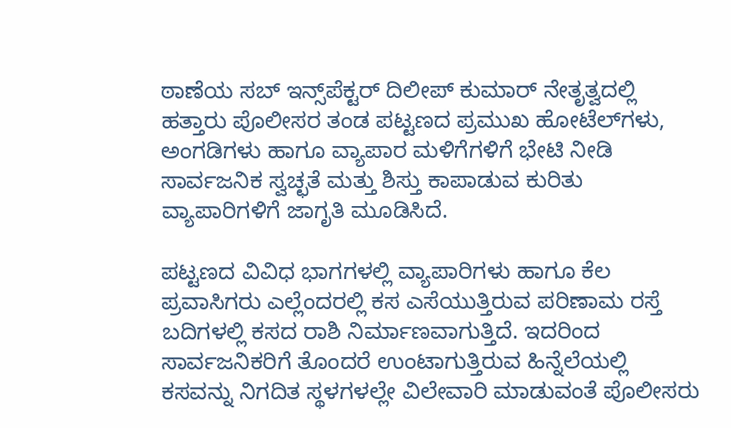ಠಾಣೆಯ ಸಬ್ ಇನ್ಸ್‌ಪೆಕ್ಟರ್ ದಿಲೀಪ್ ಕುಮಾರ್ ನೇತೃತ್ವದಲ್ಲಿ ಹತ್ತಾರು ಪೊಲೀಸರ ತಂಡ ಪಟ್ಟಣದ ಪ್ರಮುಖ ಹೋಟೆಲ್‌ಗಳು, ಅಂಗಡಿಗಳು ಹಾಗೂ ವ್ಯಾಪಾರ ಮಳಿಗೆಗಳಿಗೆ ಭೇಟಿ ನೀಡಿ ಸಾರ್ವಜನಿಕ ಸ್ವಚ್ಛತೆ ಮತ್ತು ಶಿಸ್ತು ಕಾಪಾಡುವ ಕುರಿತು ವ್ಯಾಪಾರಿಗಳಿಗೆ ಜಾಗೃತಿ ಮೂಡಿಸಿದೆ.

ಪಟ್ಟಣದ ವಿವಿಧ ಭಾಗಗಳಲ್ಲಿ ವ್ಯಾಪಾರಿಗಳು ಹಾಗೂ ಕೆಲ ಪ್ರವಾಸಿಗರು ಎಲ್ಲೆಂದರಲ್ಲಿ ಕಸ ಎಸೆಯುತ್ತಿರುವ ಪರಿಣಾಮ ರಸ್ತೆ ಬದಿಗಳಲ್ಲಿ ಕಸದ ರಾಶಿ ನಿರ್ಮಾಣವಾಗುತ್ತಿದೆ. ಇದರಿಂದ ಸಾರ್ವಜನಿಕರಿಗೆ ತೊಂದರೆ ಉಂಟಾಗುತ್ತಿರುವ ಹಿನ್ನೆಲೆಯಲ್ಲಿ ಕಸವನ್ನು ನಿಗದಿತ ಸ್ಥಳಗಳಲ್ಲೇ ವಿಲೇವಾರಿ ಮಾಡುವಂತೆ ಪೊಲೀಸರು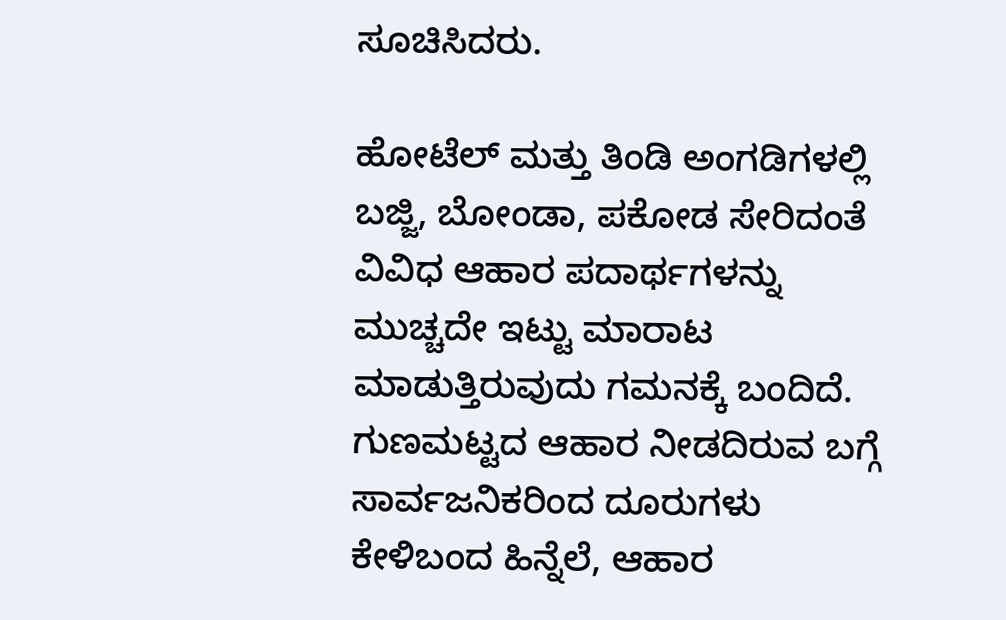ಸೂಚಿಸಿದರು.

ಹೋಟೆಲ್ ಮತ್ತು ತಿಂಡಿ ಅಂಗಡಿಗಳಲ್ಲಿ ಬಜ್ಜಿ, ಬೋಂಡಾ, ಪಕೋಡ ಸೇರಿದಂತೆ ವಿವಿಧ ಆಹಾರ ಪದಾರ್ಥಗಳನ್ನು ಮುಚ್ಚದೇ ಇಟ್ಟು ಮಾರಾಟ ಮಾಡುತ್ತಿರುವುದು ಗಮನಕ್ಕೆ ಬಂದಿದೆ. ಗುಣಮಟ್ಟದ ಆಹಾರ ನೀಡದಿರುವ ಬಗ್ಗೆ ಸಾರ್ವಜನಿಕರಿಂದ ದೂರುಗಳು ಕೇಳಿಬಂದ ಹಿನ್ನೆಲೆ, ಆಹಾರ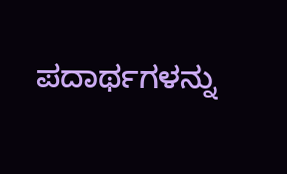ಪದಾರ್ಥಗಳನ್ನು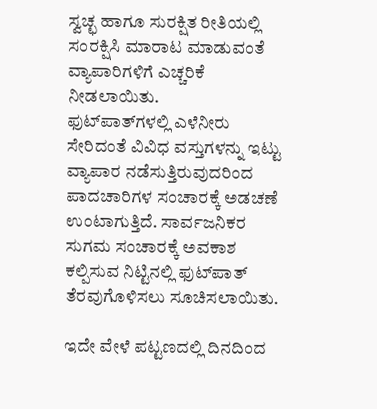ಸ್ವಚ್ಛ ಹಾಗೂ ಸುರಕ್ಷಿತ ರೀತಿಯಲ್ಲಿ ಸಂರಕ್ಷಿಸಿ ಮಾರಾಟ ಮಾಡುವಂತೆ ವ್ಯಾಪಾರಿಗಳಿಗೆ ಎಚ್ಚರಿಕೆ ನೀಡಲಾಯಿತು.
ಫುಟ್‌ಪಾತ್‌ಗಳಲ್ಲಿ ಎಳೆನೀರು ಸೇರಿದಂತೆ ವಿವಿಧ ವಸ್ತುಗಳನ್ನು ಇಟ್ಟು ವ್ಯಾಪಾರ ನಡೆಸುತ್ತಿರುವುದರಿಂದ ಪಾದಚಾರಿಗಳ ಸಂಚಾರಕ್ಕೆ ಅಡಚಣೆ ಉಂಟಾಗುತ್ತಿದೆ. ಸಾರ್ವಜನಿಕರ ಸುಗಮ ಸಂಚಾರಕ್ಕೆ ಅವಕಾಶ ಕಲ್ಪಿಸುವ ನಿಟ್ಟಿನಲ್ಲಿ ಫುಟ್‌ಪಾತ್ ತೆರವುಗೊಳಿಸಲು ಸೂಚಿಸಲಾಯಿತು.

ಇದೇ ವೇಳೆ ಪಟ್ಟಣದಲ್ಲಿ ದಿನದಿಂದ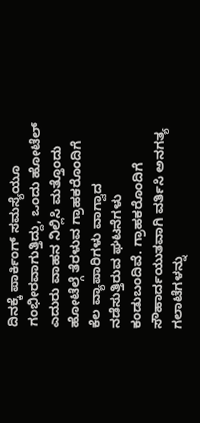ದಿನಕ್ಕೆ ಪಾರ್ಕಿಂಗ್ ಸಮಸ್ಯೆಯೂ ಗಂಭೀರವಾಗುತ್ತಿದ್ದು, ಒಂದು ಹೋಟೆಲ್ ಎದುರು ವಾಹನ ನಿಲ್ಲಿಸಿ ಮತ್ತೊಂದು ಹೋಟೆಲ್ಗೆ ತೆರಳುವ ಗ್ರಾಹಕರೊಂದಿಗೆ ಕೆಲ ವ್ಯಾಪಾರಿಗಳು ವಾಗ್ವಾದ ನಡೆಸುತ್ತಿರುವ ಘಟನೆಗಳು ಕಂಡುಬಂದಿವೆ. ಗ್ರಾಹಕರೊಂದಿಗೆ ಸೌಹಾರ್ದಯುತವಾಗಿ ವರ್ತಿಸಿ ಅನಗತ್ಯ ಗಲಾಟೆಗಳನ್ನು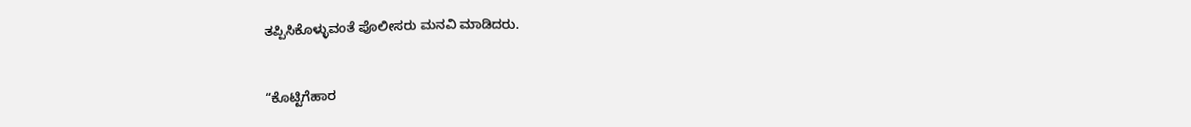ತಪ್ಪಿಸಿಕೊಳ್ಳುವಂತೆ ಪೊಲೀಸರು ಮನವಿ ಮಾಡಿದರು.


“ಕೊಟ್ಟಿಗೆಹಾರ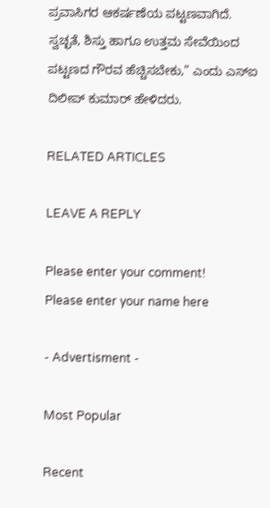ಪ್ರವಾಸಿಗರ ಆಕರ್ಷಣೆಯ ಪಟ್ಟಣವಾಗಿದೆ. ಸ್ವಚ್ಛತೆ, ಶಿಸ್ತು ಹಾಗೂ ಉತ್ತಮ ಸೇವೆಯಿಂದ ಪಟ್ಟಣದ ಗೌರವ ಹೆಚ್ಚಿಸಬೇಕು,” ಎಂದು ಎಸ್‌ಐ ದಿಲೀಪ್ ಕುಮಾರ್ ಹೇಳಿದರು.

RELATED ARTICLES

LEAVE A REPLY

Please enter your comment!
Please enter your name here

- Advertisment -

Most Popular

Recent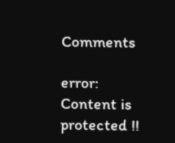Comments

error: Content is protected !!